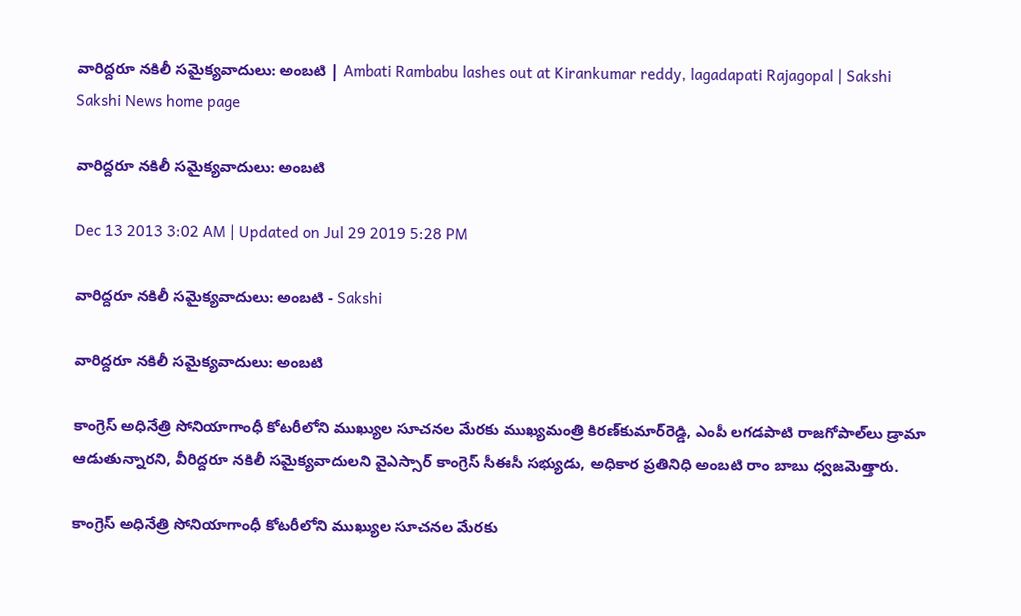వారిద్దరూ నకిలీ సమైక్యవాదులు: అంబటి | Ambati Rambabu lashes out at Kirankumar reddy, lagadapati Rajagopal | Sakshi
Sakshi News home page

వారిద్దరూ నకిలీ సమైక్యవాదులు: అంబటి

Dec 13 2013 3:02 AM | Updated on Jul 29 2019 5:28 PM

వారిద్దరూ నకిలీ సమైక్యవాదులు: అంబటి - Sakshi

వారిద్దరూ నకిలీ సమైక్యవాదులు: అంబటి

కాంగ్రెస్ అధినేత్రి సోనియాగాంధీ కోటరీలోని ముఖ్యుల సూచనల మేరకు ముఖ్యమంత్రి కిరణ్‌కుమార్‌రెడ్డి, ఎంపీ లగడపాటి రాజగోపాల్‌లు డ్రామా ఆడుతున్నారని, వీరిద్దరూ నకిలీ సమైక్యవాదులని వైఎస్సార్ కాంగ్రెస్ సీఈసీ సభ్యుడు, అధికార ప్రతినిధి అంబటి రాం బాబు ధ్వజమెత్తారు.

కాంగ్రెస్ అధినేత్రి సోనియాగాంధీ కోటరీలోని ముఖ్యుల సూచనల మేరకు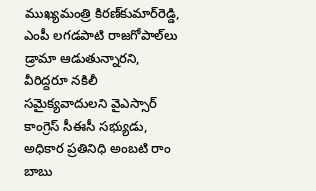ముఖ్యమంత్రి కిరణ్‌కుమార్‌రెడ్డి, ఎంపీ లగడపాటి రాజగోపాల్‌లు డ్రామా ఆడుతున్నారని, వీరిద్దరూ నకిలీ సమైక్యవాదులని వైఎస్సార్ కాంగ్రెస్ సీఈసీ సభ్యుడు, అధికార ప్రతినిధి అంబటి రాం బాబు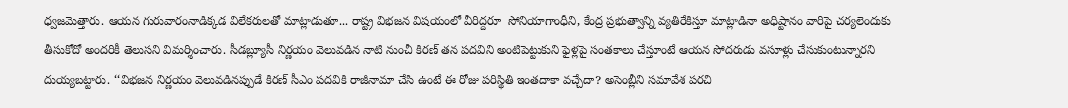ధ్వజమెత్తారు. ఆయన గురువారంనాడిక్కడ విలేకరులతో మాట్లాడుతూ... రాష్ట్ర విభజన విషయంలో వీరిద్దరూ  సోనియాగాంధీని, కేంద్ర ప్రభుత్వాన్ని వ్యతిరేకిస్తూ మాట్లాడినా అధిష్టానం వారిపై చర్యలెందుకు తీసుకోదో అందరికీ తెలుసని విమర్శించారు. సీడబ్ల్యూసీ నిర్ణయం వెలువడిన నాటి నుంచీ కిరణ్ తన పదవిని అంటిపెట్టుకుని ఫైళ్లపై సంతకాలు చేస్తూంటే ఆయన సోదరుడు వసూళ్లు చేసుకుంటున్నారని దుయ్యబట్టారు. ‘‘విభజన నిర్ణయం వెలువడినప్పుడే కిరణ్ సీఎం పదవికి రాజీనామా చేసి ఉంటే ఈ రోజు పరిస్థితి ఇంతదాకా వచ్చేదా? అసెంబ్లీని సమావేశ పరచి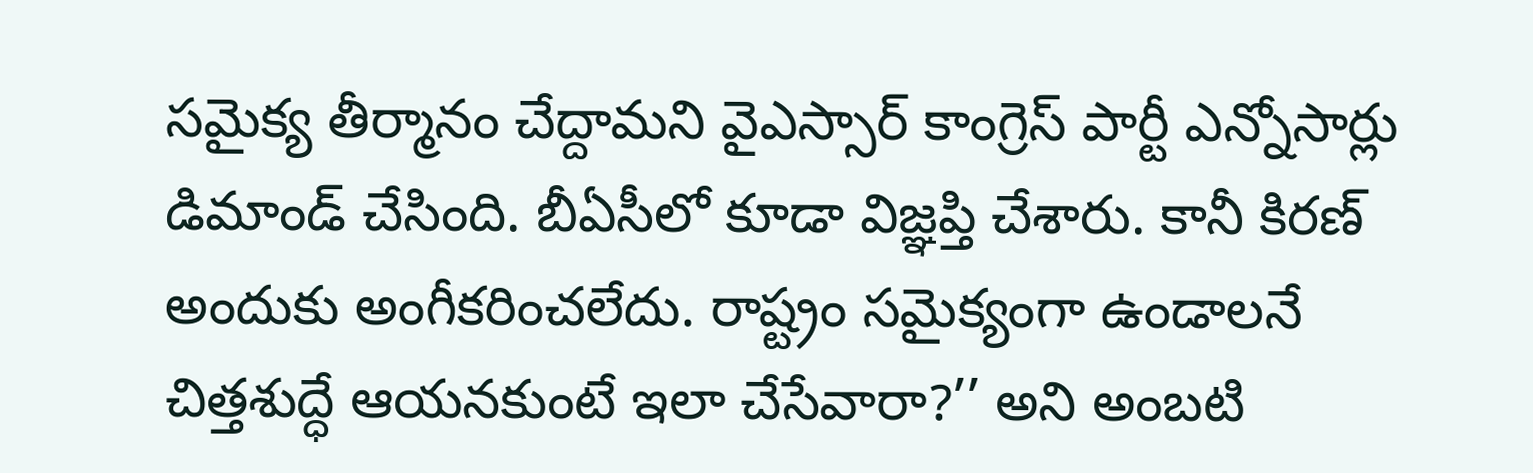సమైక్య తీర్మానం చేద్దామని వైఎస్సార్ కాంగ్రెస్ పార్టీ ఎన్నోసార్లు డిమాండ్ చేసింది. బీఏసీలో కూడా విజ్ఞప్తి చేశారు. కానీ కిరణ్ అందుకు అంగీకరించలేదు. రాష్ట్రం సమైక్యంగా ఉండాలనే చిత్తశుద్ధే ఆయనకుంటే ఇలా చేసేవారా?’’ అని అంబటి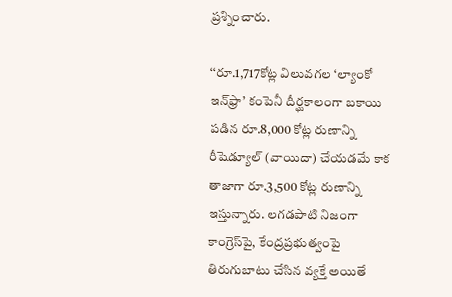ప్రశ్నించారు.

‘‘రూ.1,717కోట్ల విలువగల ‘ల్యాంకో ఇన్‌ఫ్రా’ కంపెనీ దీర్ఘకాలంగా బకాయి పడిన రూ.8,000 కోట్ల రుణాన్ని రీషెడ్యూల్ (వాయిదా) చేయడమే కాక తాజాగా రూ.3,500 కోట్ల రుణాన్ని ఇస్తున్నారు. లగడపాటి నిజంగా కాంగ్రెస్‌పై, కేంద్రప్రభుత్వంపై తిరుగుబాటు చేసిన వ్యక్తే అయితే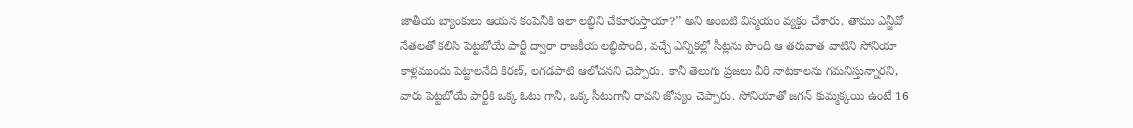జాతీయ బ్యాంకులు ఆయన కంపెనీకి ఇలా లబ్ధిని చేకూరుస్తాయా?’’ అని అంబటి విస్మయం వ్యక్తం చేశారు. తాము ఎన్జీవో నేతలతో కలిసి పెట్టబోయే పార్టీ ద్వారా రాజకీయ లబ్ధిపొంది, వచ్చే ఎన్నికల్లో సీట్లను పొంది ఆ తరువాత వాటిని సోనియా కాళ్లముందు పెట్టాలనేది కిరణ్, లగడపాటి ఆలోచనని చెప్పారు. కానీ తెలుగు ప్రజలు వీరి నాటకాలను గమనిస్తున్నారని, వారు పెట్టబోయే పార్టీకి ఒక్క ఓటు గానీ, ఒక్క సీటుగానీ రావని జోస్యం చెప్పారు. సోనియాతో జగన్ కుమ్మక్కయి ఉంటే 16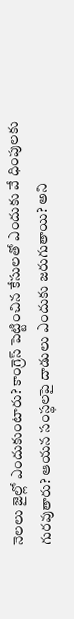నెలలు జైల్లో ఎందుకుంటారు? కాంగ్రెస్ పెట్టించిన కేసులతో ఎందుకు వే ధింపులకు గురవుతారు? ఆయన సంస్థలపై దాడులు ఎందుకు జరుగుతాయి? అని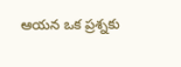ఆయన ఒక ప్రశ్నకు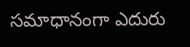సమాధానంగా ఎదురు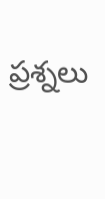ప్రశ్నలు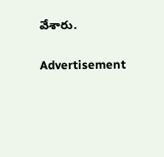వేశారు.

Advertisement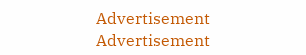Advertisement
Advertisement